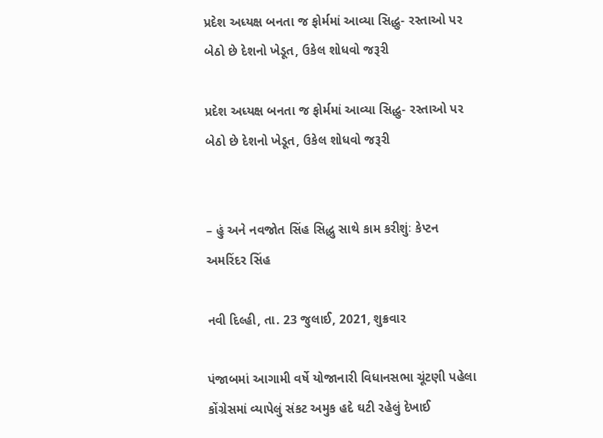પ્રદેશ અધ્યક્ષ બનતા જ ફોર્મમાં આવ્યા સિદ્ધુ- રસ્તાઓ પર બેઠો છે દેશનો ખેડૂત, ઉકેલ શોધવો જરૂરી

પ્રદેશ અધ્યક્ષ બનતા જ ફોર્મમાં આવ્યા સિદ્ધુ- રસ્તાઓ પર બેઠો છે દેશનો ખેડૂત, ઉકેલ શોધવો જરૂરી


– હું અને નવજોત સિંહ સિદ્ધુ સાથે કામ કરીશુંઃ કેપ્ટન અમરિંદર સિંહ

નવી દિલ્હી, તા. 23 જુલાઈ, 2021, શુક્રવાર

પંજાબમાં આગામી વર્ષે યોજાનારી વિધાનસભા ચૂંટણી પહેલા કોંગ્રેસમાં વ્યાપેલું સંકટ અમુક હદે ઘટી રહેલું દેખાઈ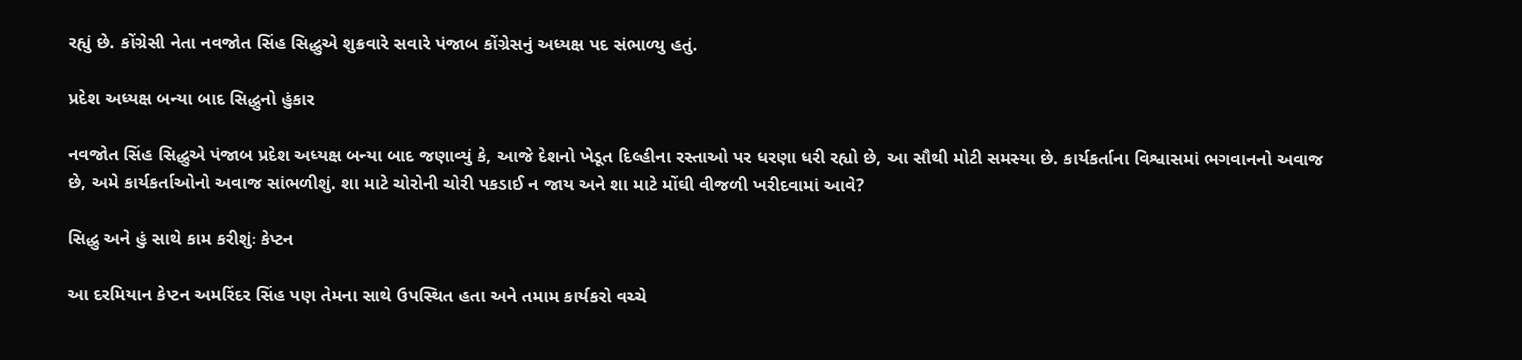રહ્યું છે. કોંગ્રેસી નેતા નવજોત સિંહ સિદ્ધુએ શુક્રવારે સવારે પંજાબ કોંગ્રેસનું અધ્યક્ષ પદ સંભાળ્યુ હતું.

પ્રદેશ અધ્યક્ષ બન્યા બાદ સિદ્ધુનો હુંકાર

નવજોત સિંહ સિદ્ધુએ પંજાબ પ્રદેશ અધ્યક્ષ બન્યા બાદ જણાવ્યું કે, આજે દેશનો ખેડૂત દિલ્હીના રસ્તાઓ પર ધરણા ધરી રહ્યો છે, આ સૌથી મોટી સમસ્યા છે. કાર્યકર્તાના વિશ્વાસમાં ભગવાનનો અવાજ છે, અમે કાર્યકર્તાઓનો અવાજ સાંભળીશું. શા માટે ચોરોની ચોરી પકડાઈ ન જાય અને શા માટે મોંઘી વીજળી ખરીદવામાં આવે?

સિદ્ધુ અને હું સાથે કામ કરીશુંઃ કેપ્ટન

આ દરમિયાન કેપ્ટન અમરિંદર સિંહ પણ તેમના સાથે ઉપસ્થિત હતા અને તમામ કાર્યકરો વચ્ચે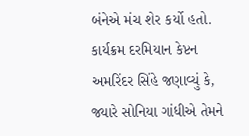બંનેએ મંચ શેર કર્યો હતો. કાર્યક્રમ દરમિયાન કેપ્ટન અમરિંદર સિંહે જણાવ્યું કે, જ્યારે સોનિયા ગાંધીએ તેમને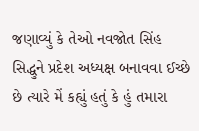જણાવ્યું કે તેઓ નવજોત સિંહ સિદ્ધુને પ્રદેશ અધ્યક્ષ બનાવવા ઈચ્છે છે ત્યારે મેં કહ્યું હતું કે હું તમારા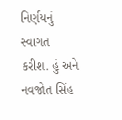નિર્ણયનું સ્વાગત કરીશ. હું અને નવજોત સિંહ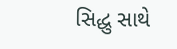સિદ્ધુ સાથે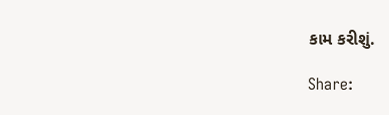કામ કરીશું.

Share: